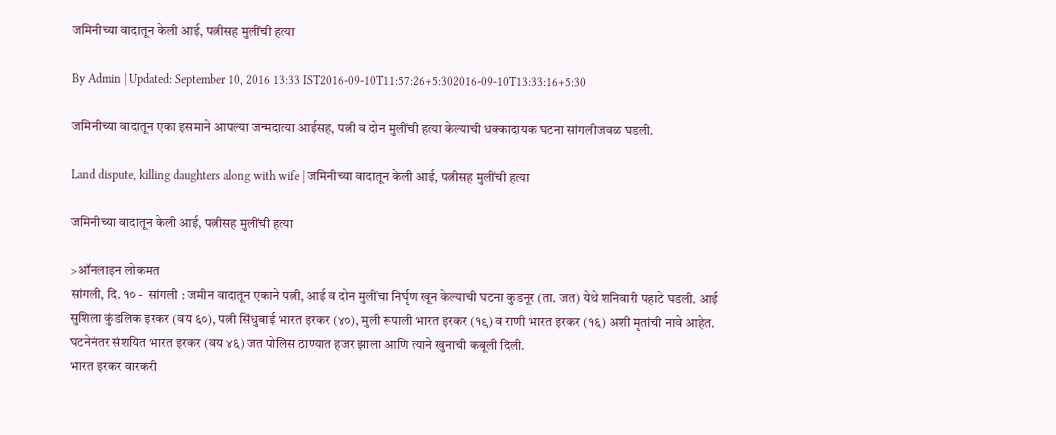जमिनीच्या वादातून केली आई, पत्नीसह मुलींची हत्या

By Admin | Updated: September 10, 2016 13:33 IST2016-09-10T11:57:26+5:302016-09-10T13:33:16+5:30

जमिनीच्या वादातून एका इसमाने आपल्या जन्मदात्या आईसह, पत्नी व दोन मुलींची हत्या केल्याची धक्कादायक घटना सांगलीजवळ घडली.

Land dispute, killing daughters along with wife | जमिनीच्या वादातून केली आई, पत्नीसह मुलींची हत्या

जमिनीच्या वादातून केली आई, पत्नीसह मुलींची हत्या

>ऑनलाइन लोकमत
सांगली, दि. १० -  सांगली : जमीन वादातून एकाने पत्नी, आई व दोन मुलींचा निर्घृण खून केल्याची घटना कुडनूर (ता. जत) येथे शनिवारी पहाटे घडली. आई सुशिला कुंडलिक इरकर (वय ६०), पत्नी सिंधुबाई भारत इरकर (४०), मुली रूपाली भारत इरकर (१९) व राणी भारत इरकर (१६) अशी मृतांची नावे आहेत. घटनेनंतर संशयित भारत इरकर (वय ४६) जत पोलिस ठाण्यात हजर झाला आणि त्याने खुनाची कबूली दिली.
भारत इरकर वारकरी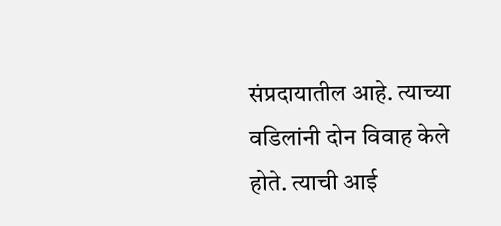संप्रदायातील आहे. त्याच्या वडिलांनी दोन विवाह केले होते. त्याची आई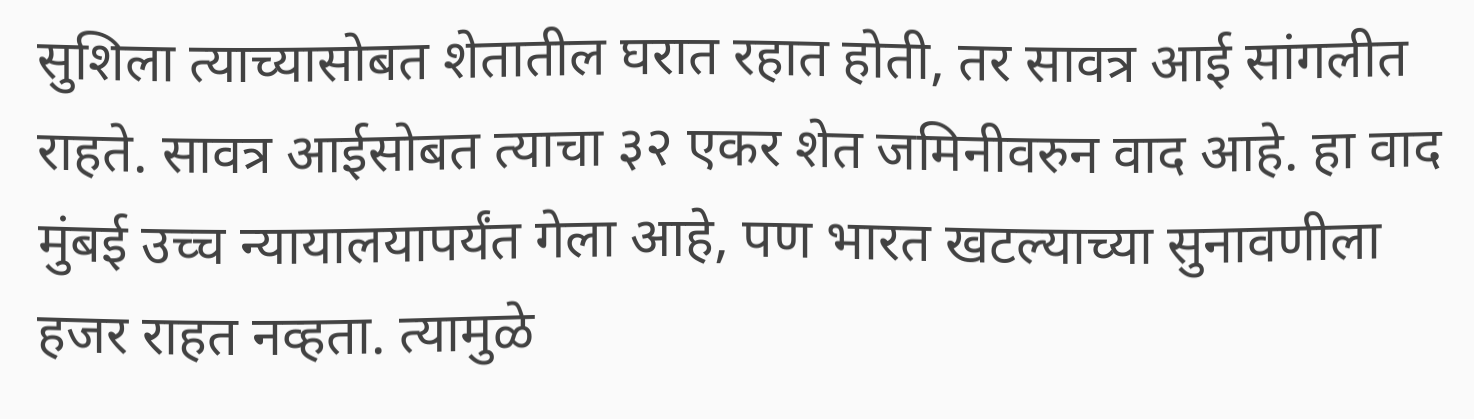सुशिला त्याच्यासोबत शेतातील घरात रहात होती, तर सावत्र आई सांगलीत राहते. सावत्र आईसोबत त्याचा ३२ एकर शेत जमिनीवरुन वाद आहे. हा वाद मुंबई उच्च न्यायालयापर्यंत गेला आहे, पण भारत खटल्याच्या सुनावणीला हजर राहत नव्हता. त्यामुळे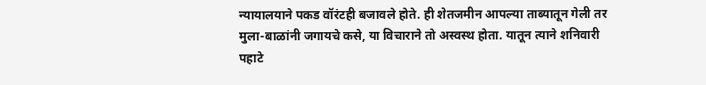न्यायालयाने पकड वॉरंटही बजावले होते. ही शेतजमीन आपल्या ताब्यातून गेली तर मुला-बाळांनी जगायचे कसे, या विचाराने तो अस्वस्थ होता. यातून त्याने शनिवारी पहाटे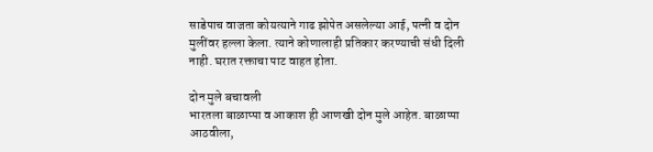साडेपाच वाजता कोयत्याने गाढ झोपेत असलेल्या आई, पत्नी व दोन मुलींवर हल्ला केला. त्याने कोणालाही प्रतिकार करण्याची संधी दिली नाही. घरात रक्ताचा पाट वाहत होता.

दोन मुले बचावली
भारतला बाळाप्पा व आकाश ही आणखी दोन मुले आहेत. बाळाप्पा आठवीला,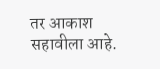तर आकाश सहावीला आहे.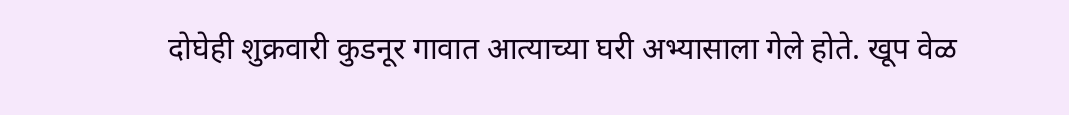दोघेही शुक्रवारी कुडनूर गावात आत्याच्या घरी अभ्यासाला गेले होते. खूप वेळ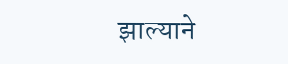झाल्याने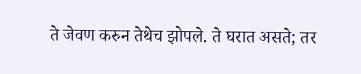ते जेवण करुन तेथेच झोपले. ते घरात असते; तर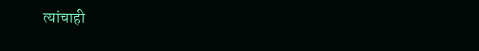त्यांचाही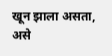खून झाला असता, असे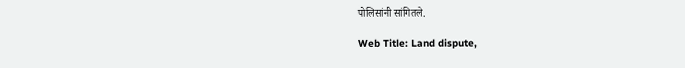पोलिसांनी सांगितले.

Web Title: Land dispute,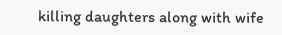killing daughters along with wife